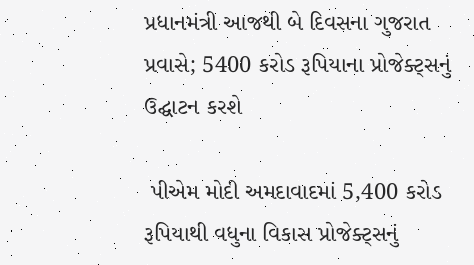પ્રધાનમંત્રી આજથી બે દિવસના ગુજરાત પ્રવાસે; 5400 કરોડ રૂપિયાના પ્રોજેક્ટ્સનું ઉદ્ઘાટન કરશે

 પીએમ મોદી અમદાવાદમાં 5,400 કરોડ રૂપિયાથી વધુના વિકાસ પ્રોજેક્ટ્સનું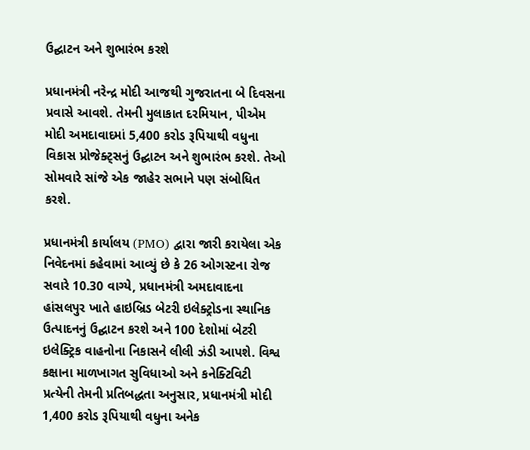ઉદ્ઘાટન અને શુભારંભ કરશે

પ્રધાનમંત્રી નરેન્દ્ર મોદી આજથી ગુજરાતના બે દિવસના પ્રવાસે આવશે. તેમની મુલાકાત દરમિયાન, પીએમ મોદી અમદાવાદમાં 5,400 કરોડ રૂપિયાથી વધુના વિકાસ પ્રોજેક્ટ્સનું ઉદ્ઘાટન અને શુભારંભ કરશે. તેઓ સોમવારે સાંજે એક જાહેર સભાને પણ સંબોધિત કરશે.

પ્રધાનમંત્રી કાર્યાલય (PMO) દ્વારા જારી કરાયેલા એક નિવેદનમાં કહેવામાં આવ્યું છે કે 26 ઓગસ્ટના રોજ સવારે 10.30 વાગ્યે, પ્રધાનમંત્રી અમદાવાદના હાંસલપુર ખાતે હાઇબ્રિડ બેટરી ઇલેક્ટ્રોડના સ્થાનિક ઉત્પાદનનું ઉદ્ઘાટન કરશે અને 100 દેશોમાં બેટરી ઇલેક્ટ્રિક વાહનોના નિકાસને લીલી ઝંડી આપશે. વિશ્વ કક્ષાના માળખાગત સુવિધાઓ અને કનેક્ટિવિટી પ્રત્યેની તેમની પ્રતિબદ્ધતા અનુસાર, પ્રધાનમંત્રી મોદી 1,400 કરોડ રૂપિયાથી વધુના અનેક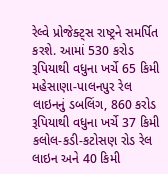રેલ્વે પ્રોજેક્ટ્સ રાષ્ટ્રને સમર્પિત કરશે. આમાં 530 કરોડ રૂપિયાથી વધુના ખર્ચે 65 કિમી મહેસાણા-પાલનપુર રેલ લાઇનનું ડબલિંગ, 860 કરોડ રૂપિયાથી વધુના ખર્ચે 37 કિમી કલોલ-કડી-કટોસણ રોડ રેલ લાઇન અને 40 કિમી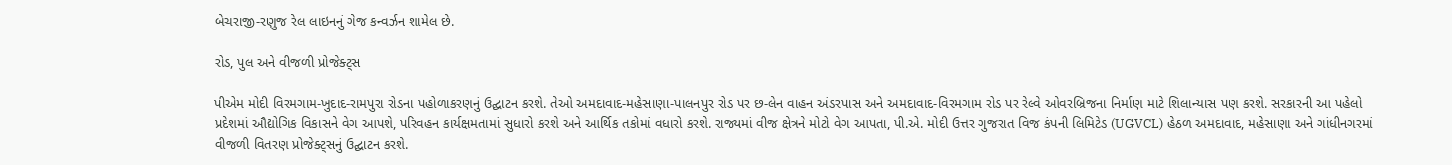બેચરાજી-રણુજ રેલ લાઇનનું ગેજ કન્વર્ઝન શામેલ છે.

રોડ, પુલ અને વીજળી પ્રોજેક્ટ્સ

પીએમ મોદી વિરમગામ-ખુદાદ-રામપુરા રોડના પહોળાકરણનું ઉદ્ઘાટન કરશે. તેઓ અમદાવાદ-મહેસાણા-પાલનપુર રોડ પર છ-લેન વાહન અંડરપાસ અને અમદાવાદ-વિરમગામ રોડ પર રેલ્વે ઓવરબ્રિજના નિર્માણ માટે શિલાન્યાસ પણ કરશે. સરકારની આ પહેલો પ્રદેશમાં ઔદ્યોગિક વિકાસને વેગ આપશે, પરિવહન કાર્યક્ષમતામાં સુધારો કરશે અને આર્થિક તકોમાં વધારો કરશે. રાજ્યમાં વીજ ક્ષેત્રને મોટો વેગ આપતા, પી.એ. મોદી ઉત્તર ગુજરાત વિજ કંપની લિમિટેડ (UGVCL) હેઠળ અમદાવાદ, મહેસાણા અને ગાંધીનગરમાં વીજળી વિતરણ પ્રોજેક્ટ્સનું ઉદ્ઘાટન કરશે.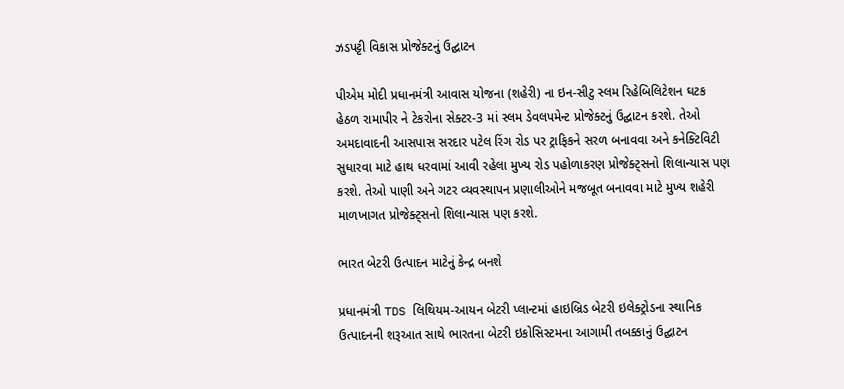ઝડપટ્ટી વિકાસ પ્રોજેક્ટનું ઉદ્ઘાટન

પીએમ મોદી પ્રધાનમંત્રી આવાસ યોજના (શહેરી) ના ઇન-સીટુ સ્લમ રિહેબિલિટેશન ઘટક હેઠળ રામાપીર ને ટેકરોના સેક્ટર-3 માં સ્લમ ડેવલપમેન્ટ પ્રોજેક્ટનું ઉદ્ઘાટન કરશે. તેઓ અમદાવાદની આસપાસ સરદાર પટેલ રિંગ રોડ પર ટ્રાફિકને સરળ બનાવવા અને કનેક્ટિવિટી સુધારવા માટે હાથ ધરવામાં આવી રહેલા મુખ્ય રોડ પહોળાકરણ પ્રોજેક્ટ્સનો શિલાન્યાસ પણ કરશે. તેઓ પાણી અને ગટર વ્યવસ્થાપન પ્રણાલીઓને મજબૂત બનાવવા માટે મુખ્ય શહેરી માળખાગત પ્રોજેક્ટ્સનો શિલાન્યાસ પણ કરશે.

ભારત બેટરી ઉત્પાદન માટેનું કેન્દ્ર બનશે

પ્રધાનમંત્રી TDS લિથિયમ-આયન બેટરી પ્લાન્ટમાં હાઇબ્રિડ બેટરી ઇલેક્ટ્રોડના સ્થાનિક ઉત્પાદનની શરૂઆત સાથે ભારતના બેટરી ઇકોસિસ્ટમના આગામી તબક્કાનું ઉદ્ઘાટન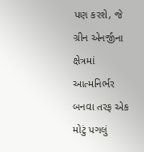પણ કરશે, જે ગ્રીન એનર્જીના ક્ષેત્રમાં આત્મનિર્ભર બનવા તરફ એક મોટું પગલું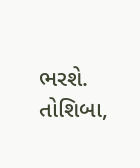ભરશે. તોશિબા,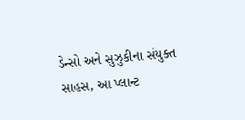ડેન્સો અને સુઝુકીના સંયુક્ત સાહસ, આ પ્લાન્ટ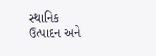સ્થાનિક ઉત્પાદન અને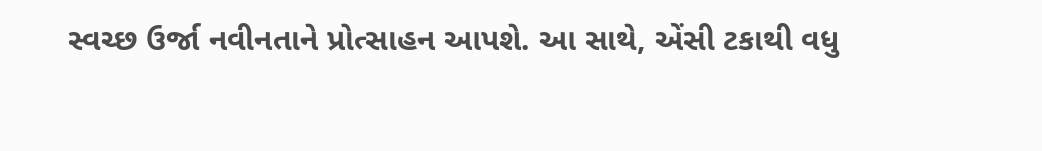સ્વચ્છ ઉર્જા નવીનતાને પ્રોત્સાહન આપશે. આ સાથે, એંસી ટકાથી વધુ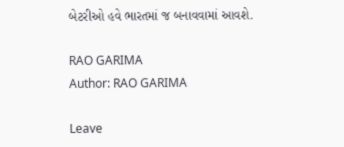બેટરીઓ હવે ભારતમાં જ બનાવવામાં આવશે.

RAO GARIMA
Author: RAO GARIMA

Leave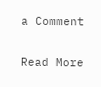a Comment

Read More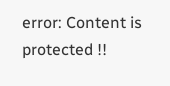error: Content is protected !!